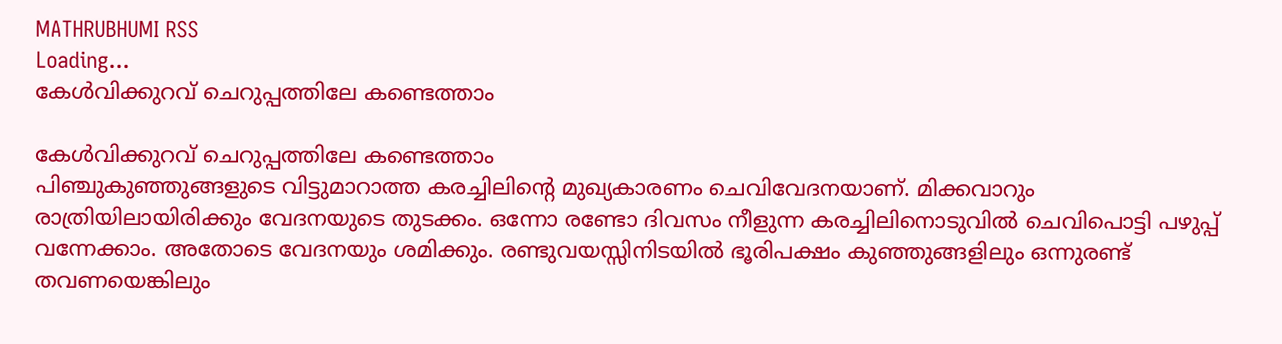MATHRUBHUMI RSS
Loading...
കേള്‍വിക്കുറവ് ചെറുപ്പത്തിലേ കണ്ടെത്താം

കേള്‍വിക്കുറവ് ചെറുപ്പത്തിലേ കണ്ടെത്താം
പിഞ്ചുകുഞ്ഞുങ്ങളുടെ വിട്ടുമാറാത്ത കരച്ചിലിന്റെ മുഖ്യകാരണം ചെവിവേദനയാണ്. മിക്കവാറും രാത്രിയിലായിരിക്കും വേദനയുടെ തുടക്കം. ഒന്നോ രണ്ടോ ദിവസം നീളുന്ന കരച്ചിലിനൊടുവില്‍ ചെവിപൊട്ടി പഴുപ്പ് വന്നേക്കാം. അതോടെ വേദനയും ശമിക്കും. രണ്ടുവയസ്സിനിടയില്‍ ഭൂരിപക്ഷം കുഞ്ഞുങ്ങളിലും ഒന്നുരണ്ട് തവണയെങ്കിലും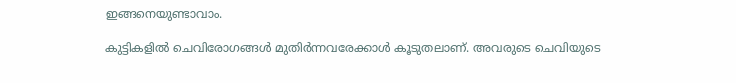ഇങ്ങനെയുണ്ടാവാം.

കുട്ടികളില്‍ ചെവിരോഗങ്ങള്‍ മുതിര്‍ന്നവരേക്കാള്‍ കൂടുതലാണ്. അവരുടെ ചെവിയുടെ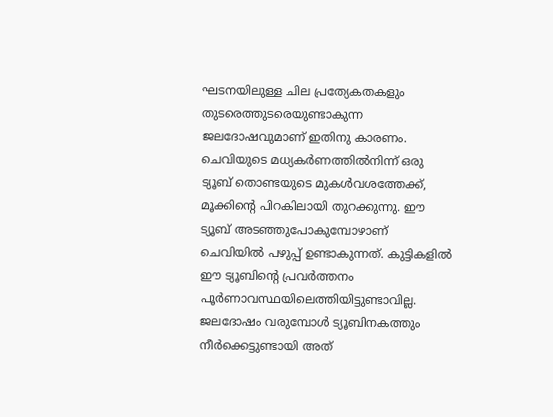ഘടനയിലുള്ള ചില പ്രത്യേകതകളും തുടരെത്തുടരെയുണ്ടാകുന്ന ജലദോഷവുമാണ് ഇതിനു കാരണം. ചെവിയുടെ മധ്യകര്‍ണത്തില്‍നിന്ന് ഒരു ട്യൂബ് തൊണ്ടയുടെ മുകള്‍വശത്തേക്ക്, മൂക്കിന്റെ പിറകിലായി തുറക്കുന്നു. ഈ ട്യൂബ് അടഞ്ഞുപോകുമ്പോഴാണ് ചെവിയില്‍ പഴുപ്പ് ഉണ്ടാകുന്നത്. കുട്ടികളില്‍ ഈ ട്യൂബിന്റെ പ്രവര്‍ത്തനം പൂര്‍ണാവസ്ഥയിലെത്തിയിട്ടുണ്ടാവില്ല. ജലദോഷം വരുമ്പോള്‍ ട്യൂബിനകത്തും നീര്‍ക്കെട്ടുണ്ടായി അത്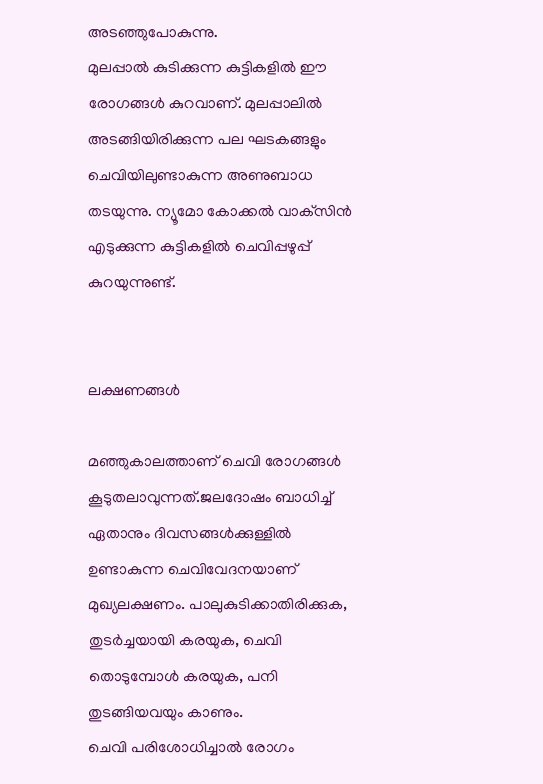അടഞ്ഞുപോകുന്നു.
മുലപ്പാല്‍ കുടിക്കുന്ന കുട്ടികളില്‍ ഈ രോഗങ്ങള്‍ കുറവാണ്. മുലപ്പാലില്‍ അടങ്ങിയിരിക്കുന്ന പല ഘടകങ്ങളും ചെവിയിലുണ്ടാകുന്ന അണുബാധ തടയുന്നു. ന്യൂമോ കോക്കല്‍ വാക്‌സിന്‍ എടുക്കുന്ന കുട്ടികളില്‍ ചെവിപ്പഴുപ്പ് കുറയുന്നുണ്ട്.


ലക്ഷണങ്ങള്‍

മഞ്ഞുകാലത്താണ് ചെവി രോഗങ്ങള്‍ കൂടുതലാവുന്നത്.ജലദോഷം ബാധിച്ച് ഏതാനും ദിവസങ്ങള്‍ക്കുള്ളില്‍ ഉണ്ടാകുന്ന ചെവിവേദനയാണ് മുഖ്യലക്ഷണം. പാലുകുടിക്കാതിരിക്കുക, തുടര്‍ച്ചയായി കരയുക, ചെവി തൊടുമ്പോള്‍ കരയുക, പനി തുടങ്ങിയവയും കാണും.
ചെവി പരിശോധിച്ചാല്‍ രോഗം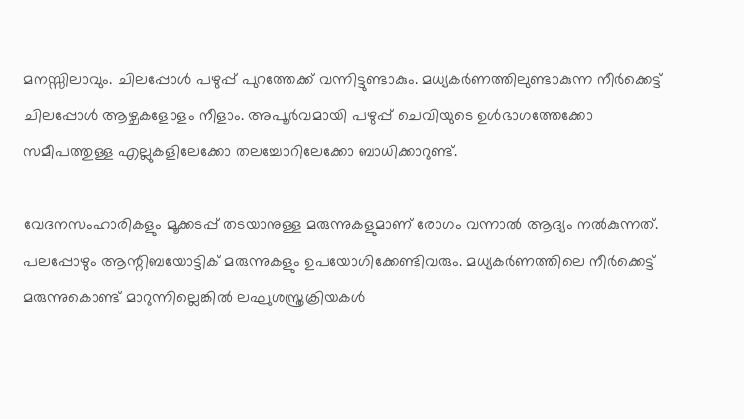മനസ്സിലാവും. ചിലപ്പോള്‍ പഴുപ്പ് പുറത്തേക്ക് വന്നിട്ടുണ്ടാകും. മധ്യകര്‍ണത്തിലുണ്ടാകുന്ന നീര്‍ക്കെട്ട് ചിലപ്പോള്‍ ആഴ്ചകളോളം നീളാം. അപൂര്‍വമായി പഴുപ്പ് ചെവിയുടെ ഉള്‍ഭാഗത്തേക്കോ സമീപത്തുള്ള എല്ലുകളിലേക്കോ തലച്ചോറിലേക്കോ ബാധിക്കാറുണ്ട്.

വേദനസംഹാരികളും മൂക്കടപ്പ് തടയാനുള്ള മരുന്നുകളുമാണ് രോഗം വന്നാല്‍ ആദ്യം നല്‍കുന്നത്. പലപ്പോഴും ആന്റിബയോട്ടിക് മരുന്നുകളും ഉപയോഗിക്കേണ്ടിവരും. മധ്യകര്‍ണത്തിലെ നീര്‍ക്കെട്ട് മരുന്നുകൊണ്ട് മാറുന്നില്ലെങ്കില്‍ ലഘുശസ്ത്രക്രിയകള്‍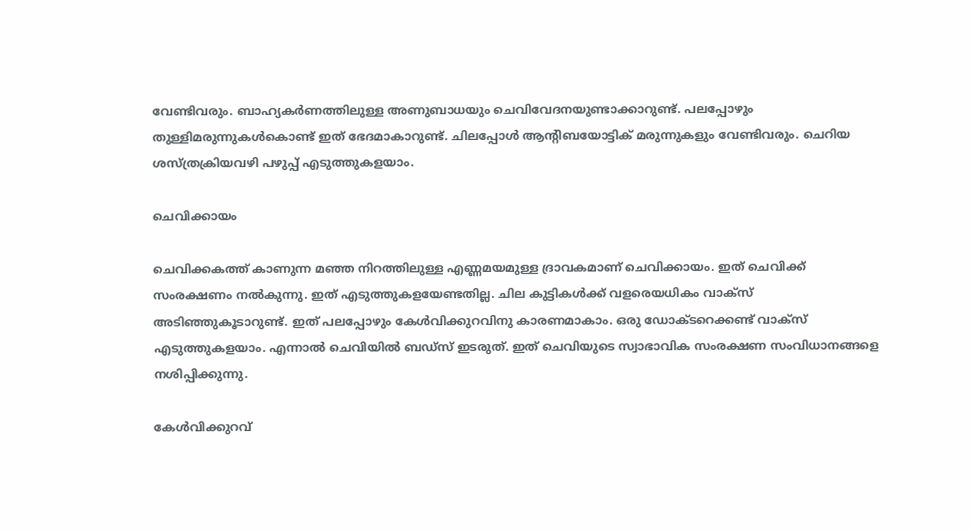വേണ്ടിവരും. ബാഹ്യകര്‍ണത്തിലുള്ള അണുബാധയും ചെവിവേദനയുണ്ടാക്കാറുണ്ട്. പലപ്പോഴും തുള്ളിമരുന്നുകള്‍കൊണ്ട് ഇത് ഭേദമാകാറുണ്ട്. ചിലപ്പോള്‍ ആന്റിബയോട്ടിക് മരുന്നുകളും വേണ്ടിവരും. ചെറിയ ശസ്ത്രക്രിയവഴി പഴുപ്പ് എടുത്തുകളയാം.

ചെവിക്കായം

ചെവിക്കകത്ത് കാണുന്ന മഞ്ഞ നിറത്തിലുള്ള എണ്ണമയമുള്ള ദ്രാവകമാണ് ചെവിക്കായം. ഇത് ചെവിക്ക് സംരക്ഷണം നല്‍കുന്നു. ഇത് എടുത്തുകളയേണ്ടതില്ല. ചില കുട്ടികള്‍ക്ക് വളരെയധികം വാക്‌സ് അടിഞ്ഞുകൂടാറുണ്ട്. ഇത് പലപ്പോഴും കേള്‍വിക്കുറവിനു കാരണമാകാം. ഒരു ഡോക്ടറെക്കണ്ട് വാക്‌സ് എടുത്തുകളയാം. എന്നാല്‍ ചെവിയില്‍ ബഡ്‌സ് ഇടരുത്. ഇത് ചെവിയുടെ സ്വാഭാവിക സംരക്ഷണ സംവിധാനങ്ങളെ നശിപ്പിക്കുന്നു.

കേള്‍വിക്കുറവ്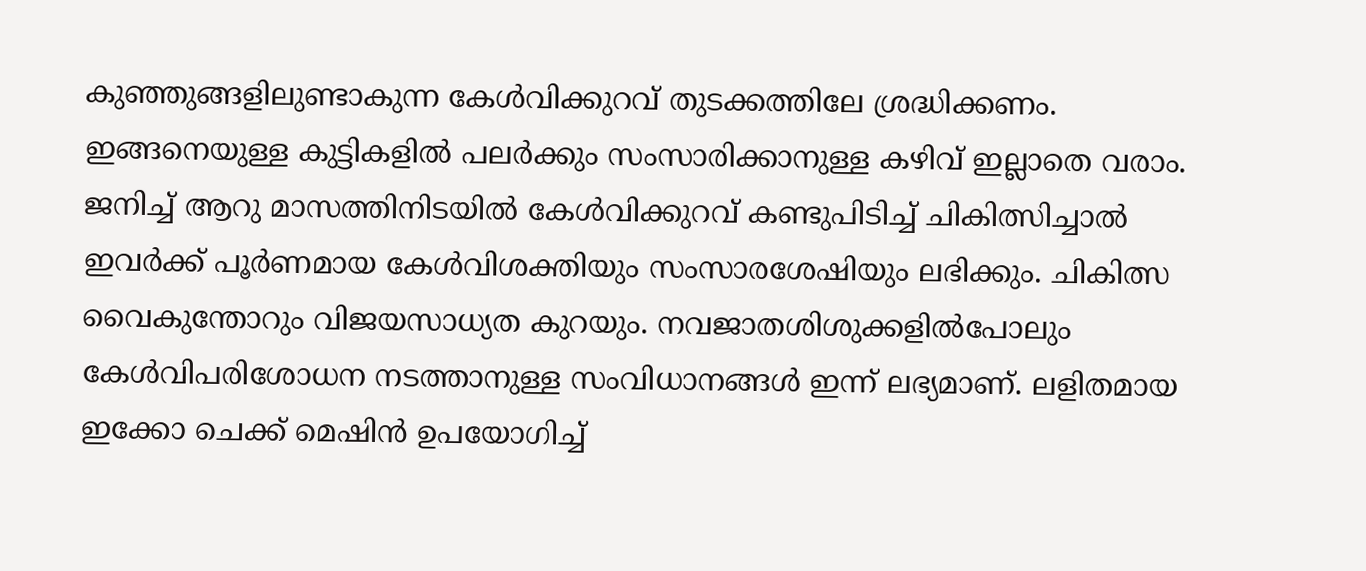കുഞ്ഞുങ്ങളിലുണ്ടാകുന്ന കേള്‍വിക്കുറവ് തുടക്കത്തിലേ ശ്രദ്ധിക്കണം. ഇങ്ങനെയുള്ള കുട്ടികളില്‍ പലര്‍ക്കും സംസാരിക്കാനുള്ള കഴിവ് ഇല്ലാതെ വരാം. ജനിച്ച് ആറു മാസത്തിനിടയില്‍ കേള്‍വിക്കുറവ് കണ്ടുപിടിച്ച് ചികിത്സിച്ചാല്‍ ഇവര്‍ക്ക് പൂര്‍ണമായ കേള്‍വിശക്തിയും സംസാരശേഷിയും ലഭിക്കും. ചികിത്സ വൈകുന്തോറും വിജയസാധ്യത കുറയും. നവജാതശിശുക്കളില്‍പോലും കേള്‍വിപരിശോധന നടത്താനുള്ള സംവിധാനങ്ങള്‍ ഇന്ന് ലഭ്യമാണ്. ലളിതമായ ഇക്കോ ചെക്ക് മെഷിന്‍ ഉപയോഗിച്ച്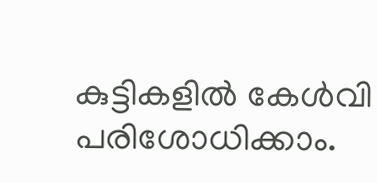കുട്ടികളില്‍ കേള്‍വി പരിശോധിക്കാം.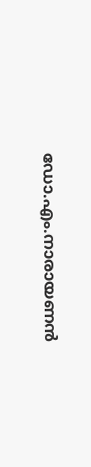ഡോ.എം.നാരായണന്‍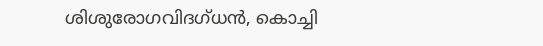ശിശുരോഗവിദഗ്ധന്‍, കൊച്ചി